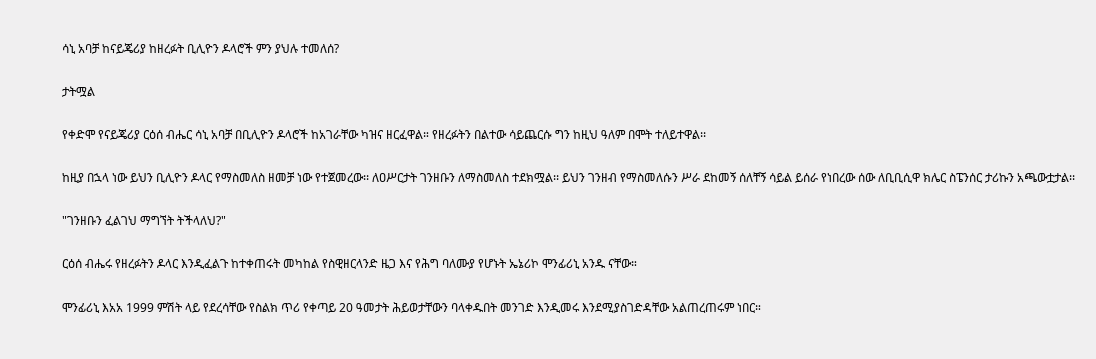ሳኒ አባቻ ከናይጄሪያ ከዘረፉት ቢሊዮን ዶላሮች ምን ያህሉ ተመለሰ?

ታትሟል

የቀድሞ የናይጄሪያ ርዕሰ ብሔር ሳኒ አባቻ በቢሊዮን ዶላሮች ከአገራቸው ካዝና ዘርፈዋል። የዘረፉትን በልተው ሳይጨርሱ ግን ከዚህ ዓለም በሞት ተለይተዋል፡፡

ከዚያ በኋላ ነው ይህን ቢሊዮን ዶላር የማስመለስ ዘመቻ ነው የተጀመረው፡፡ ለዐሥርታት ገንዘቡን ለማስመለስ ተደክሟል፡፡ ይህን ገንዘብ የማስመለሱን ሥራ ደከመኝ ሰለቸኝ ሳይል ይሰራ የነበረው ሰው ለቢቢሲዋ ክሌር ስፔንሰር ታሪኩን አጫውቷታል፡፡

"ገንዘቡን ፈልገህ ማግኘት ትችላለህ?"

ርዕሰ ብሔሩ የዘረፉትን ዶላር እንዲፈልጉ ከተቀጠሩት መካከል የስዊዘርላንድ ዜጋ እና የሕግ ባለሙያ የሆኑት ኤኔሪኮ ሞንፊሪኒ አንዱ ናቸው።

ሞንፊሪኒ እአአ 1999 ምሽት ላይ የደረሳቸው የስልክ ጥሪ የቀጣይ 20 ዓመታት ሕይወታቸውን ባላቀዱበት መንገድ እንዲመሩ እንደሚያስገድዳቸው አልጠረጠሩም ነበር።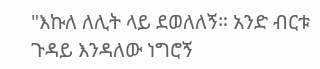"እኩለ ለሊት ላይ ደወለለኝ። አንድ ብርቱ ጉዳይ እንዳለው ነግሮኝ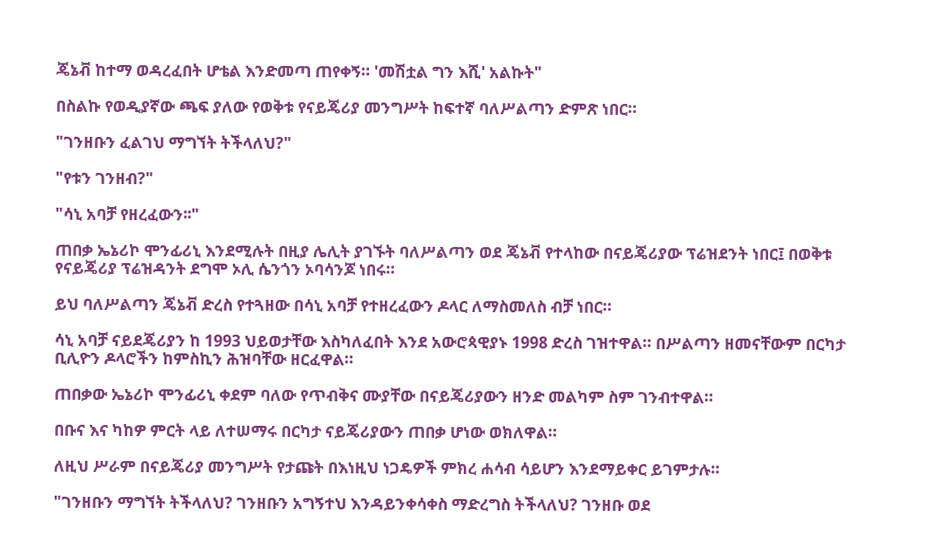ጄኔቭ ከተማ ወዳረፈበት ሆቴል እንድመጣ ጠየቀኝ። 'መሽቷል ግን እሺ' አልኩት"

በስልኩ የወዲያኛው ጫፍ ያለው የወቅቱ የናይጄሪያ መንግሥት ከፍተኛ ባለሥልጣን ድምጽ ነበር።

"ገንዘቡን ፈልገህ ማግኘት ትችላለህ?"

"የቱን ገንዘብ?"

"ሳኒ አባቻ የዘረፈውን፡፡"

ጠበቃ ኤኔሪኮ ሞንፊሪኒ እንደሚሉት በዚያ ሌሊት ያገኙት ባለሥልጣን ወደ ጄኔቭ የተላከው በናይጄሪያው ፕሬዝደንት ነበር፤ በወቅቱ የናይጄሪያ ፕሬዝዳንት ደግሞ ኦሊ ሴንጎን ኦባሳንጆ ነበሩ።

ይህ ባለሥልጣን ጄኔቭ ድረስ የተጓዘው በሳኒ አባቻ የተዘረፈውን ዶላር ለማስመለስ ብቻ ነበር።

ሳኒ አባቻ ናይደጄሪያን ከ 1993 ህይወታቸው እስካለፈበት እንደ አውሮጳዊያኑ 1998 ድረስ ገዝተዋል። በሥልጣን ዘመናቸውም በርካታ ቢሊዮን ዶላሮችን ከምስኪን ሕዝባቸው ዘርፈዋል።

ጠበቃው ኤኔሪኮ ሞንፊሪኒ ቀደም ባለው የጥብቅና ሙያቸው በናይጄሪያውን ዘንድ መልካም ስም ገንብተዋል።

በቡና እና ካከዎ ምርት ላይ ለተሠማሩ በርካታ ናይጄሪያውን ጠበቃ ሆነው ወክለዋል።

ለዚህ ሥራም በናይጄሪያ መንግሥት የታጩት በእነዚህ ነጋዴዎች ምክረ ሐሳብ ሳይሆን እንደማይቀር ይገምታሉ።

"ገንዘቡን ማግኘት ትችላለህ? ገንዘቡን አግኝተህ እንዳይንቀሳቀስ ማድረግስ ትችላለህ? ገንዘቡ ወደ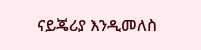ናይጄሪያ እንዲመለስ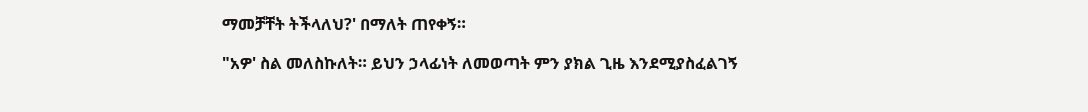ማመቻቸት ትችላለህ?' በማለት ጠየቀኝ።

"አዎ' ስል መለስኩለት። ይህን ኃላፊነት ለመወጣት ምን ያክል ጊዜ እንደሚያስፈልገኝ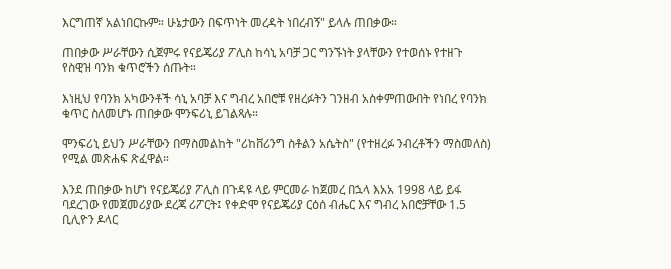እርግጠኛ አልነበርኩም። ሁኔታውን በፍጥነት መረዳት ነበረብኝ" ይላሉ ጠበቃው።

ጠበቃው ሥራቸውን ሲጀምሩ የናይጄሪያ ፖሊስ ከሳኒ አባቻ ጋር ግንኙነት ያላቸውን የተወሰኑ የተዘጉ የስዊዝ ባንክ ቁጥሮችን ሰጡት።

እነዚህ የባንክ አካውንቶች ሳኒ አባቻ እና ግብረ አበሮቹ የዘረፉትን ገንዘብ አስቀምጠውበት የነበረ የባንክ ቁጥር ስለመሆኑ ጠበቃው ሞንፍሪኒ ይገልጻሉ።

ሞንፍሪኒ ይህን ሥራቸውን በማስመልከት "ሪከቨሪንግ ስቶልን አሴትስ" (የተዘረፉ ንብረቶችን ማስመለስ) የሚል መጽሐፍ ጽፈዋል።

እንደ ጠበቃው ከሆነ የናይጄሪያ ፖሊስ በጉዳዩ ላይ ምርመራ ከጀመረ በኋላ እአአ 1998 ላይ ይፋ ባደረገው የመጀመሪያው ደረጃ ሪፖርት፤ የቀድሞ የናይጄሪያ ርዕሰ ብሔር እና ግብረ አበሮቻቸው 1.5 ቢሊዮን ዶላር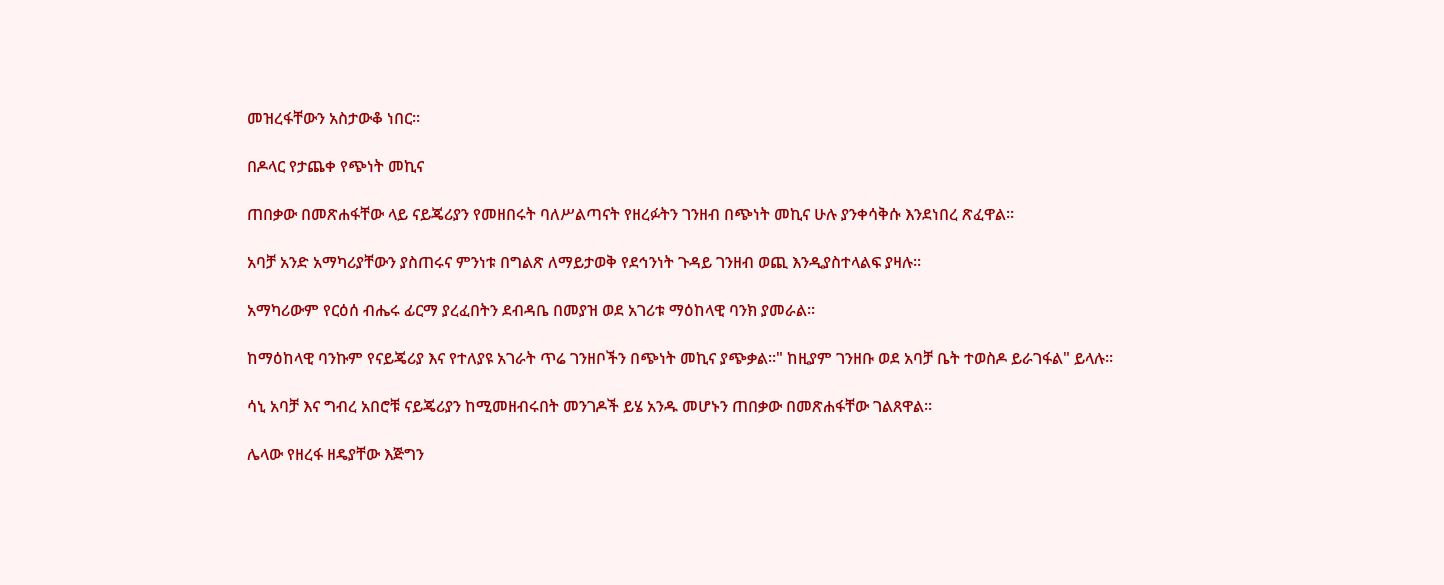መዝረፋቸውን አስታውቆ ነበር።

በዶላር የታጨቀ የጭነት መኪና

ጠበቃው በመጽሐፋቸው ላይ ናይጄሪያን የመዘበሩት ባለሥልጣናት የዘረፉትን ገንዘብ በጭነት መኪና ሁሉ ያንቀሳቅሱ እንደነበረ ጽፈዋል።

አባቻ አንድ አማካሪያቸውን ያስጠሩና ምንነቱ በግልጽ ለማይታወቅ የደኅንነት ጉዳይ ገንዘብ ወጪ እንዲያስተላልፍ ያዛሉ።

አማካሪውም የርዕሰ ብሔሩ ፊርማ ያረፈበትን ደብዳቤ በመያዝ ወደ አገሪቱ ማዕከላዊ ባንክ ያመራል።

ከማዕከላዊ ባንኩም የናይጄሪያ እና የተለያዩ አገራት ጥሬ ገንዘቦችን በጭነት መኪና ያጭቃል።" ከዚያም ገንዘቡ ወደ አባቻ ቤት ተወስዶ ይራገፋል" ይላሉ።

ሳኒ አባቻ እና ግብረ አበሮቹ ናይጄሪያን ከሚመዘብሩበት መንገዶች ይሄ አንዱ መሆኑን ጠበቃው በመጽሐፋቸው ገልጸዋል።

ሌላው የዘረፋ ዘዴያቸው እጅግን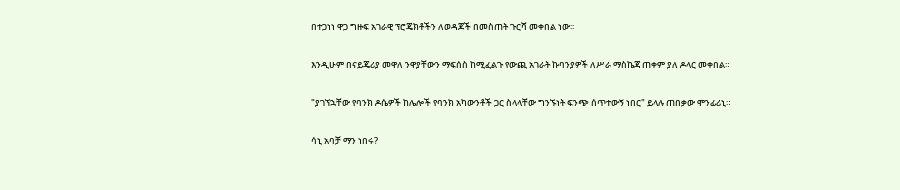በተጋነነ ዋጋ ግዙፍ አገራዊ ፕሮጄክቶችን ለወዳጆች በመስጠት ጉርሻ መቀበል ነው፡፡

እንዲሁም በናይጄሪያ መዋለ ንዋያቸውን ማፍሰስ ከሚፈልጉ የውጪ አገራት ኩባንያዎች ለሥራ ማስኬጃ ጠቀም ያለ ዶላር መቀበል።

"ያገኘኋቸው የባንክ ዶሴዎች ከሌሎች የባንክ አካውንቶች ጋር ስላላቸው ግንኙነት ፍንጭ ሰጥተውኝ ነበር" ይላሉ ጠበቃው ሞንፊሪኒ።

ሳኒ አባቻ ማን ነበሩ?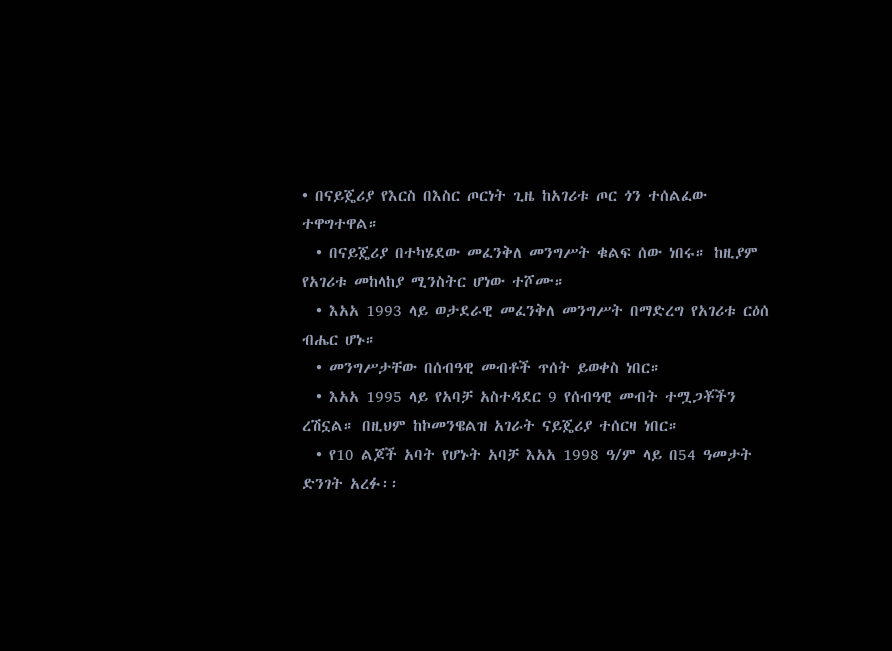• በናይጄሪያ የእርስ በእስር ጦርነት ጊዜ ከአገሪቱ ጦር ጎን ተሰልፈው ተዋግተዋል።
  • በናይጄሪያ በተካሄደው መፈንቅለ መንግሥት ቁልፍ ሰው ነበሩ። ከዚያም የአገሪቱ መከላከያ ሚንስትር ሆነው ተሾሙ።
  • እአአ 1993 ላይ ወታደራዊ መፈንቅለ መንግሥት በማድረግ የአገሪቱ ርዕሰ ብሔር ሆኑ።
  • መንግሥታቸው በሰብዓዊ መብቶች ጥሰት ይወቀስ ነበር።
  • እአአ 1995 ላይ የአባቻ አስተዳደር 9 የሰብዓዊ መብት ተሟጋቾችን ረሽኗል። በዚህም ከኮመንዌልዝ አገራት ናይጄሪያ ተሰርዛ ነበር።
  • የ10 ልጆች አባት የሆኑት አባቻ እአአ 1998 ዓ/ም ላይ በ54 ዓመታት ድንገት አረፉ፡፡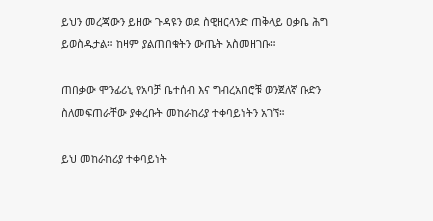ይህን መረጃውን ይዘው ጉዳዩን ወደ ስዊዘርላንድ ጠቅላይ ዐቃቤ ሕግ ይወስዱታል። ከዛም ያልጠበቁትን ውጤት አስመዘገቡ።

ጠበቃው ሞንፊሪኒ የአባቻ ቤተሰብ እና ግብረአበሮቹ ወንጀለኛ ቡድን ስለመፍጠራቸው ያቀረቡት መከራከሪያ ተቀባይነትን አገኘ።

ይህ መከራከሪያ ተቀባይነት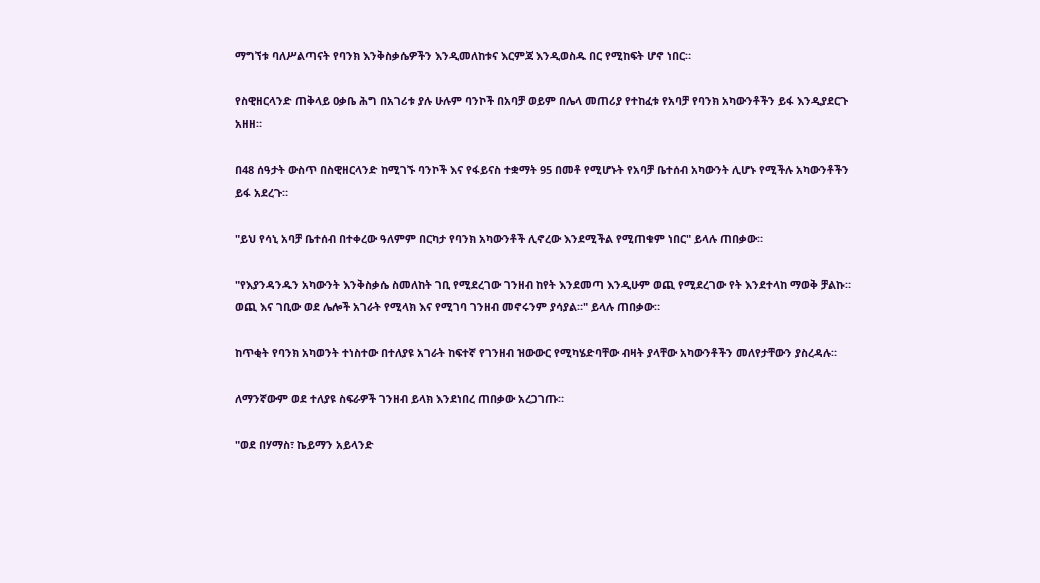ማግኘቱ ባለሥልጣናት የባንክ እንቅስቃሴዎችን እንዲመለከቱና እርምጃ እንዲወስዱ በር የሚከፍት ሆኖ ነበር።

የስዊዘርላንድ ጠቅላይ ዐቃቤ ሕግ በአገሪቱ ያሉ ሁሉም ባንኮች በአባቻ ወይም በሌላ መጠሪያ የተከፈቱ የአባቻ የባንክ አካውንቶችን ይፋ እንዲያደርጉ አዘዘ።

በ48 ሰዓታት ውስጥ በስዊዘርላንድ ከሚገኙ ባንኮች እና የፋይናስ ተቋማት 95 በመቶ የሚሆኑት የአባቻ ቤተሰብ አካውንት ሊሆኑ የሚችሉ አካውንቶችን ይፋ አደረጉ።

"ይህ የሳኒ አባቻ ቤተሰብ በተቀረው ዓለምም በርካታ የባንክ አካውንቶች ሊኖረው እንደሚችል የሚጠቁም ነበር" ይላሉ ጠበቃው።

"የእያንዳንዱን አካውንት እንቅስቃሴ ስመለከት ገቢ የሚደረገው ገንዘብ ከየት እንደመጣ እንዲሁም ወጪ የሚደረገው የት እንደተላከ ማወቅ ቻልኩ። ወጪ እና ገቢው ወደ ሌሎች አገራት የሚላክ እና የሚገባ ገንዘብ መኖሩንም ያሳያል።" ይላሉ ጠበቃው።

ከጥቂት የባንክ አካወንት ተነስተው በተለያዩ አገራት ከፍተኛ የገንዘብ ዝውውር የሚካሄድባቸው ብዛት ያላቸው አካውንቶችን መለየታቸውን ያስረዳሉ።

ለማንኛውም ወደ ተለያዩ ስፍራዎች ገንዘብ ይላክ እንደነበረ ጠበቃው አረጋገጡ።

"ወደ በሃማስ፣ ኬይማን አይላንድ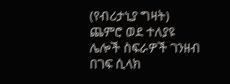(የብሪታኒያ ግዛት) ጨምሮ ወደ ተለያዩ ሌሎች ስፍራዎች ገንዘብ በገፍ ሲላክ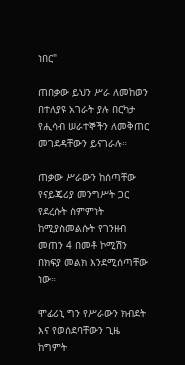ነበር"

ጠበቃው ይህን ሥራ ለመከወን በተለያዩ አገራት ያሉ በርካታ የሒሳብ ሠራተኞችን ለመቅጠር መገደዳቸውን ይናገራሉ።

ጠቃው ሥራውን ከሰጣቸው የናይጄሪያ መንግሥት ጋር የደረሱት ስምምነት ከሚያስመልሱት የገንዘብ መጠን 4 በመቶ ኮሚሽን በክፍያ መልክ እንደሚሰጣቸው ነው።

ሞፊሪኒ ግን የሥራውን ክብደት እና የወሰደባቸውን ጊዜ ከግምት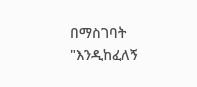በማስገባት "እንዲከፈለኝ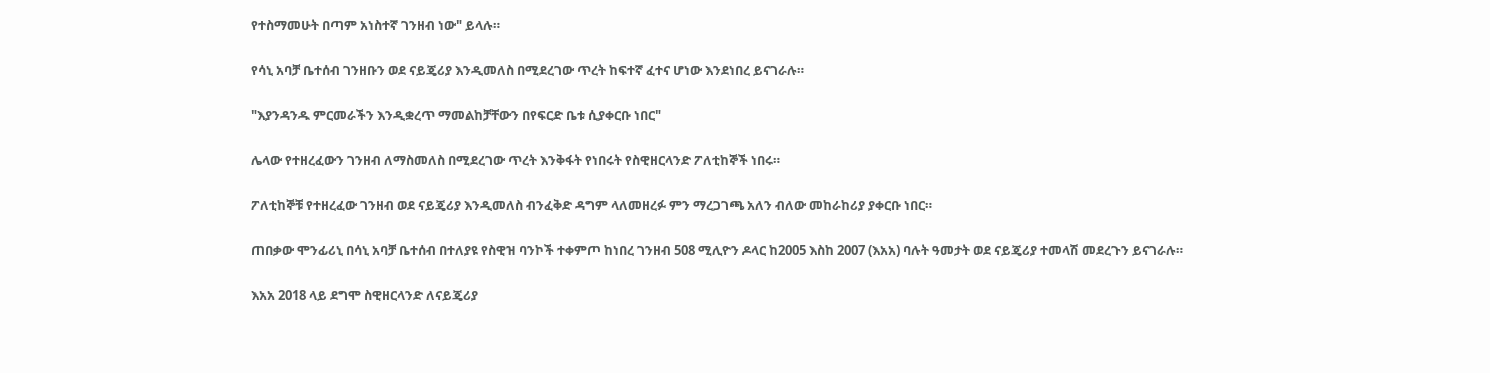የተስማመሁት በጣም አነስተኛ ገንዘብ ነው" ይላሉ።

የሳኒ አባቻ ቤተሰብ ገንዘቡን ወደ ናይጄሪያ እንዲመለስ በሚደረገው ጥረት ከፍተኛ ፈተና ሆነው እንደነበረ ይናገራሉ።

"እያንዳንዱ ምርመራችን እንዲቋረጥ ማመልከቻቸውን በየፍርድ ቤቱ ሲያቀርቡ ነበር"

ሌላው የተዘረፈውን ገንዘብ ለማስመለስ በሚደረገው ጥረት እንቅፋት የነበሩት የስዊዘርላንድ ፖለቲከኞች ነበሩ።

ፖለቲከኞቹ የተዘረፈው ገንዘብ ወደ ናይጄሪያ እንዲመለስ ብንፈቅድ ዳግም ላለመዘረፉ ምን ማረጋገጫ አለን ብለው መከራከሪያ ያቀርቡ ነበር።

ጠበቃው ሞንፊሪኒ በሳኒ አባቻ ቤተሰብ በተለያዩ የስዊዝ ባንኮች ተቀምጦ ከነበረ ገንዘብ 508 ሚሊዮን ዶላር ከ2005 እስከ 2007 (እአአ) ባሉት ዓመታት ወደ ናይጄሪያ ተመላሽ መደረጉን ይናገራሉ።

እአአ 2018 ላይ ደግሞ ስዊዘርላንድ ለናይጄሪያ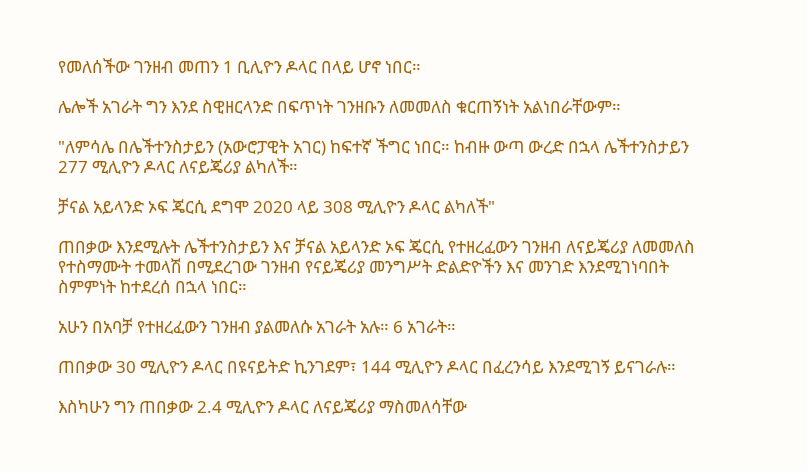የመለሰችው ገንዘብ መጠን 1 ቢሊዮን ዶላር በላይ ሆኖ ነበር።

ሌሎች አገራት ግን እንደ ስዊዘርላንድ በፍጥነት ገንዘቡን ለመመለስ ቁርጠኝነት አልነበራቸውም።

"ለምሳሌ በሌችተንስታይን (አውሮፓዊት አገር) ከፍተኛ ችግር ነበር። ከብዙ ውጣ ውረድ በኋላ ሌችተንስታይን 277 ሚሊዮን ዶላር ለናይጄሪያ ልካለች።

ቻናል አይላንድ ኦፍ ጄርሲ ደግሞ 2020 ላይ 308 ሚሊዮን ዶላር ልካለች"

ጠበቃው እንደሚሉት ሌችተንስታይን እና ቻናል አይላንድ ኦፍ ጄርሲ የተዘረፈውን ገንዘብ ለናይጄሪያ ለመመለስ የተስማሙት ተመላሽ በሚደረገው ገንዘብ የናይጄሪያ መንግሥት ድልድዮችን እና መንገድ እንደሚገነባበት ስምምነት ከተደረሰ በኋላ ነበር።

አሁን በአባቻ የተዘረፈውን ገንዘብ ያልመለሱ አገራት አሉ። 6 አገራት።

ጠበቃው 30 ሚሊዮን ዶላር በዩናይትድ ኪንገደም፣ 144 ሚሊዮን ዶላር በፈረንሳይ እንደሚገኝ ይናገራሉ።

እስካሁን ግን ጠበቃው 2.4 ሚሊዮን ዶላር ለናይጄሪያ ማስመለሳቸው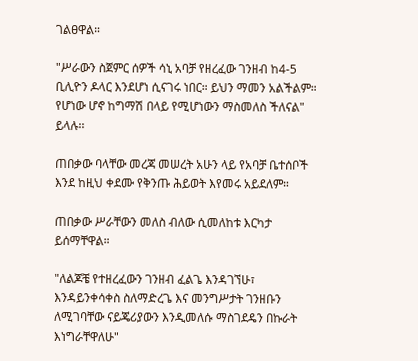ገልፀዋል።

"ሥራውን ስጀምር ሰዎች ሳኒ አባቻ የዘረፈው ገንዘብ ከ4-5 ቢሊዮን ዶላር እንደሆነ ሲናገሩ ነበር። ይህን ማመን አልችልም። የሆነው ሆኖ ከግማሽ በላይ የሚሆነውን ማስመለስ ችለናል" ይላሉ፡፡

ጠበቃው ባላቸው መረጃ መሠረት አሁን ላይ የአባቻ ቤተሰቦች እንደ ከዚህ ቀደሙ የቅንጡ ሕይወት እየመሩ አይደለም።

ጠበቃው ሥራቸውን መለስ ብለው ሲመለከቱ እርካታ ይሰማቸዋል።

"ለልጆቼ የተዘረፈውን ገንዘብ ፈልጌ እንዳገኘሁ፣ እንዳይንቀሳቀስ ስለማድረጌ እና መንግሥታት ገንዘቡን ለሚገባቸው ናይጄሪያውን እንዲመለሱ ማስገደዴን በኩራት እነግራቸዋለሁ"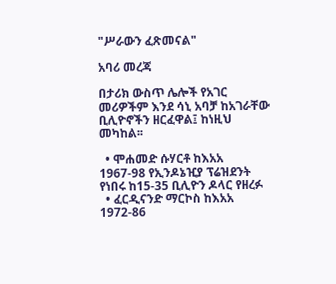"ሥራውን ፈጽመናል"

አባሪ መረጃ

በታሪክ ውስጥ ሌሎች የአገር መሪዎችም እንደ ሳኒ አባቻ ከአገራቸው ቢሊዮኖችን ዘርፈዋል፤ ከነዚህ መካከል፡፡

  • ሞሐመድ ሱሃርቶ ከእአአ 1967-98 የኢንዶኔዢያ ፕሬዝደንት የነበሩ ከ15-35 ቢሊዮን ዶላር የዘረፉ
  • ፈርዲናንድ ማርኮስ ከእአአ 1972-86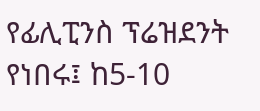የፊሊፒንስ ፕሬዝደንት የነበሩ፤ ከ5-10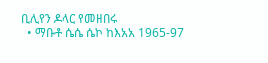ቢሊየን ዶላር የመዘበሩ
  • ማቡቶ ሴሴ ሴኮ ከእአአ 1965-97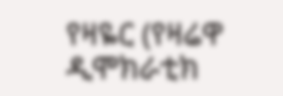የዛዬር (የዛሬዋ ዲሞክራቲክ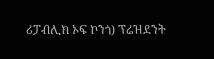ሪፓብሊክ ኦፍ ኮንጎ) ፕሬዝደንት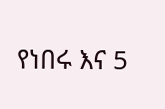የነበሩ እና 5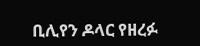ቢሊየን ዶላር የዘረፉ